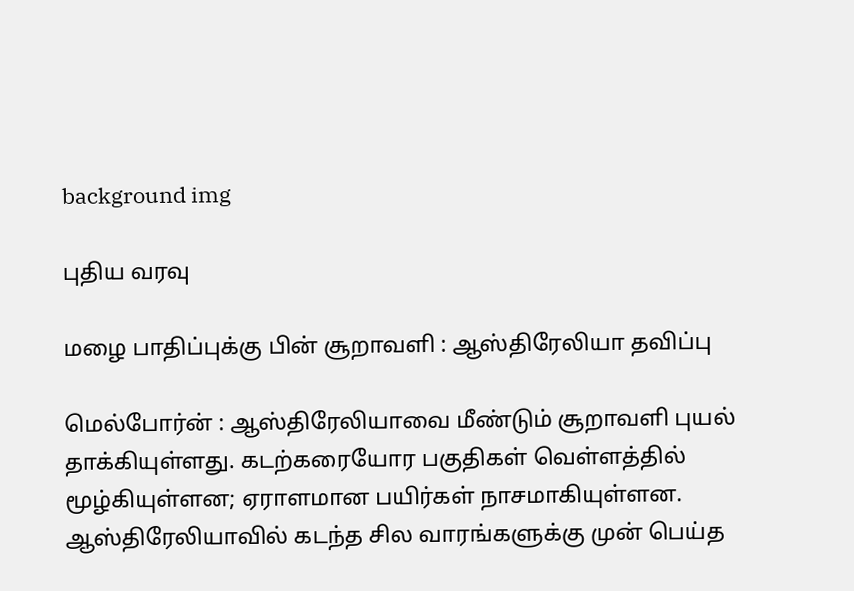background img

புதிய வரவு

மழை பாதிப்புக்கு பின் சூறாவளி : ஆஸ்திரேலியா தவிப்பு

மெல்போர்ன் : ஆஸ்திரேலியாவை மீண்டும் சூறாவளி புயல் தாக்கியுள்ளது. கடற்கரையோர பகுதிகள் வெள்ளத்தில் மூழ்கியுள்ளன; ஏராளமான பயிர்கள் நாசமாகியுள்ளன. ஆஸ்திரேலியாவில் கடந்த சில வாரங்களுக்கு முன் பெய்த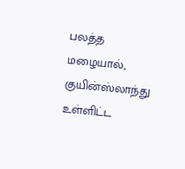பலத்த மழையால், குயின்ஸ்லாந்து உள்ளிட்ட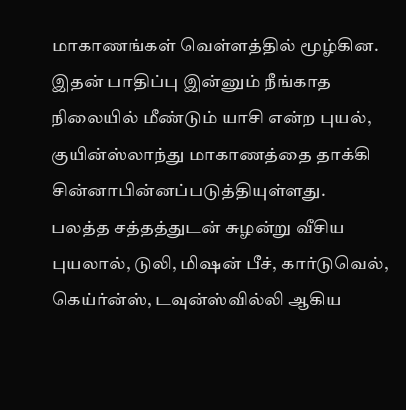மாகாணங்கள் வெள்ளத்தில் மூழ்கின. இதன் பாதிப்பு இன்னும் நீங்காத நிலையில் மீண்டும் யாசி என்ற புயல், குயின்ஸ்லாந்து மாகாணத்தை தாக்கி சின்னாபின்னப்படுத்தியுள்ளது.
பலத்த சத்தத்துடன் சுழன்று வீசிய புயலால், டுலி, மிஷன் பீச், கார்டுவெல், கெய்ர்ன்ஸ், டவுன்ஸ்வில்லி ஆகிய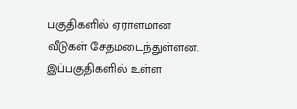பகுதிகளில் ஏராளமான வீடுகள் சேதமடைந்துள்ளன. இப்பகுதிகளில் உள்ள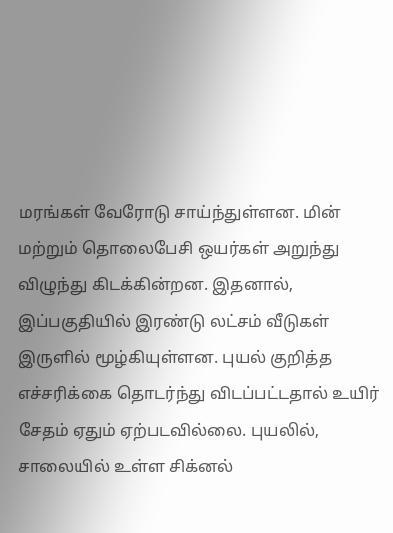மரங்கள் வேரோடு சாய்ந்துள்ளன. மின் மற்றும் தொலைபேசி ஒயர்கள் அறுந்து விழுந்து கிடக்கின்றன. இதனால், இப்பகுதியில் இரண்டு லட்சம் வீடுகள் இருளில் மூழ்கியுள்ளன. புயல் குறித்த எச்சரிக்கை தொடர்ந்து விடப்பட்டதால் உயிர் சேதம் ஏதும் ஏற்படவில்லை. புயலில், சாலையில் உள்ள சிக்னல்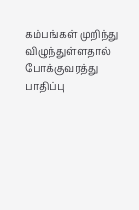கம்பங்கள் முறிந்து விழுந்துள்ளதால் போக்குவரத்து பாதிப்பு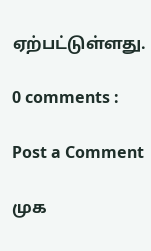ஏற்பட்டுள்ளது.

0 comments :

Post a Comment

முக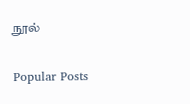நூல்

Popular Posts